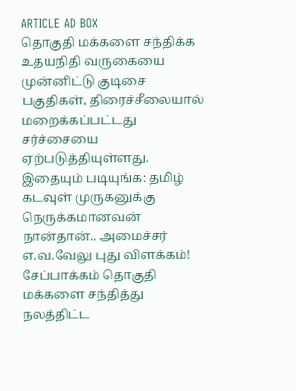ARTICLE AD BOX
தொகுதி மக்களை சந்திக்க உதயநிதி வருகையை முன்னிட்டு குடிசை பகுதிகள், திரைச்சீலையால் மறைக்கப்பட்டது சர்ச்சையை ஏற்படுத்தியுள்ளது.
இதையும் படியுங்க: தமிழ் கடவுள் முருகனுக்கு நெருக்கமானவன் நான்தான்.. அமைச்சர் எ.வ.வேலு புது விளக்கம்!
சேப்பாக்கம் தொகுதி மக்களை சந்தித்து நலத்திட்ட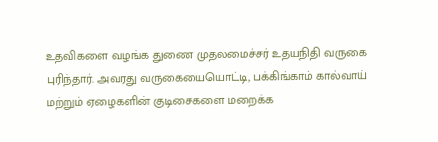உதவிகளை வழங்க துணை முதலமைச்சர் உதயநிதி வருகை புரிந்தார். அவரது வருகையையொட்டி, பக்கிங்காம் கால்வாய் மற்றும் ஏழைகளின் குடிசைகளை மறைக்க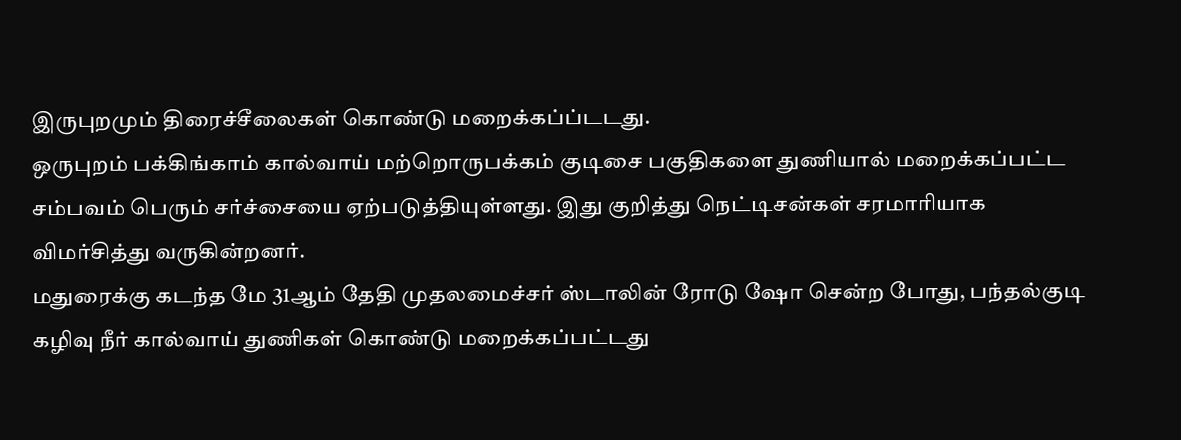இருபுறமும் திரைச்சீலைகள் கொண்டு மறைக்கப்ப்டடது.
ஒருபுறம் பக்கிங்காம் கால்வாய் மற்றொருபக்கம் குடிசை பகுதிகளை துணியால் மறைக்கப்பட்ட சம்பவம் பெரும் சர்ச்சையை ஏற்படுத்தியுள்ளது. இது குறித்து நெட்டிசன்கள் சரமாரியாக விமர்சித்து வருகின்றனர்.
மதுரைக்கு கடந்த மே 31ஆம் தேதி முதலமைச்சர் ஸ்டாலின் ரோடு ஷோ சென்ற போது, பந்தல்குடி கழிவு நீர் கால்வாய் துணிகள் கொண்டு மறைக்கப்பட்டது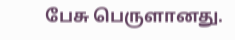பேசு பெருளானது.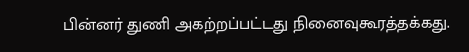பின்னர் துணி அகற்றப்பட்டது நினைவுகூரத்தக்கது.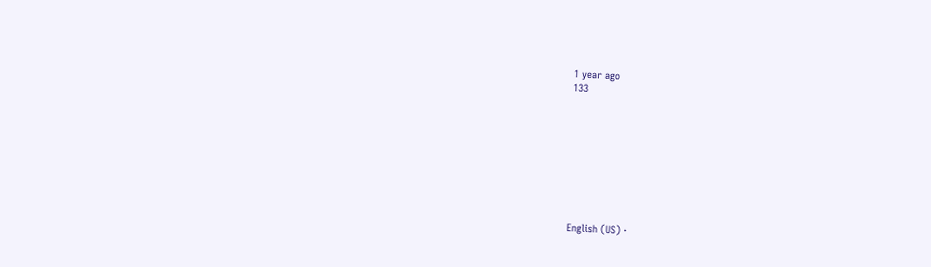1 year ago
133









English (US) ·